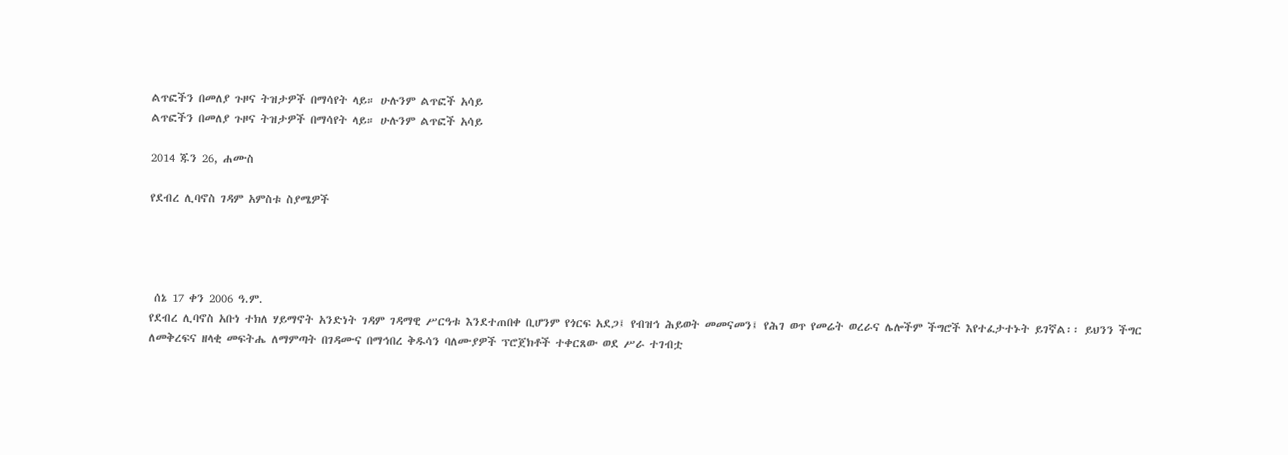ልጥፎችን በመለያ ጉዞና ትዝታዎች በማሳየት ላይ። ሁሉንም ልጥፎች አሳይ
ልጥፎችን በመለያ ጉዞና ትዝታዎች በማሳየት ላይ። ሁሉንም ልጥፎች አሳይ

2014 ጁን 26, ሐሙስ

የደብረ ሊባኖስ ገዳም አምስቱ ስያሜዎች




 ሰኔ 17 ቀን 2006 ዓ.ም.
የደብረ ሊባኖስ አቡነ ተክለ ሃይማኖት አንድነት ገዳም ገዳማዊ ሥርዓቱ እንደተጠበቀ ቢሆንም የጎርፍ አደጋ፤ የብዝኅ ሕይወት መመናመን፤ የሕገ ወጥ የመሬት ወረራና ሌሎችም ችግሮች እየተፈታተኑት ይገኛል፡፡ ይህንን ችግር ለመቅረፍና ዘላቂ መፍትሔ ለማምጣት በገዳሙና በማኅበረ ቅዱሳን ባለሙያዎች ፕሮጀክቶች ተቀርጸው ወደ ሥራ ተገብቷ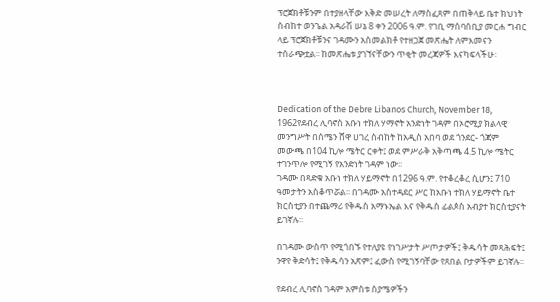ፕሮጀክቶቹንም በተያዘላቸው እቅድ መሠረት ለማስፈጸም በጠቅላይ ቤተ ክህነት ስብከተ ወንጌል አዳራሽ ሠኔ 8 ቀን 2006 ዓ.ም. የገቢ ማሰባሰቢያ መርሐ ግብር ላይ ፕሮጀክቶቹንና ገዳሙን አስመልክቶ የተዘጋጀ መጽሔት ለምእመናን ተሰራጭቷል፡፡ ከመጽሔቱ ያገኘናቸውን ጥቂት መረጃዎች እናካፍላችሁ፡



Dedication of the Debre Libanos Church, November 18, 1962የደብረ ሊባኖስ አቡነ ተክለ ሃማኖት አንድነት ገዳም በኦሮሚያ ክልላዊ መንግሥት በሰሜን ሸዋ ሀገረ ስብከት ከአዲስ አበባ ወደ ጎንደር- ጎጃም መውጫ በ104 ኪሎ ሜትር ርቀት፤ ወደ ምሥራቅ አቅጣጫ 4.5 ኪሎ ሜትር ተገንጥሎ የሚገኝ የአንድነት ገዳም ነው፡፡
ገዳሙ በጻድቁ አቡነ ተክለ ሃይማኖት በ1296 ዓ.ም. የተቆረቆረ ሲሆን፤ 710 ዓመታትን አስቆጥሯል፡፡ በገዳሙ አስተዳደር ሥር ከአቡነ ተክለ ሃይማኖት ቤተ ክርስቲያን በተጨማሪ የቅዱስ አማኑኤል እና የቅዱስ ፊልጶስ አብያተ ክርስቲያናት ይገኛሉ፡፡

በገዳሙ ውስጥ የሚጎበኙ የተለያዩ የነገሥታት ሥጦታዎች፤ ቅዱሳት መጻሕፍት፤ ንዋየ ቅድሳት፤ የቅዱሳን አጽም፤ ፈውስ የሚገኝባቸው የጸበል ቦታዎችም ይገኛሉ፡፡

የደብረ ሊባኖስ ገዳም አምስቱ ስያሜዎችን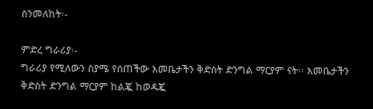ስንመለከት፡-

ምድረ ግራሪያ፡-
ግራሪያ የሚለውን ስያሜ የሰጠችው እመቤታችን ቅድስት ድንግል ማርያም ናት፡፡ እመቤታችን ቅድስት ድንግል ማርያም ከልጇ ከወዳጇ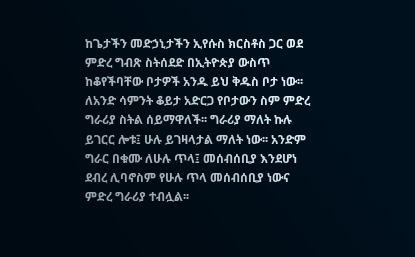ከጌታችን መድኃኒታችን ኢየሱስ ክርስቶስ ጋር ወደ ምድረ ግብጽ ስትሰደድ በኢትዮጵያ ውስጥ ከቆየችባቸው ቦታዎች አንዱ ይህ ቅዱስ ቦታ ነው፡፡ ለአንድ ሳምንት ቆይታ አድርጋ የቦታውን ስም ምድረ ግራሪያ ስትል ሰይማዋለች፡፡ ግራሪያ ማለት ኩሉ ይገርር ሎቱ፤ ሁሉ ይገዛላታል ማለት ነው፡፡ አንድም ግራር በቁሙ ለሁሉ ጥላ፤ መሰብሰቢያ እንደሆነ ደብረ ሊባኖስም የሁሉ ጥላ መሰብሰቢያ ነውና ምድረ ግራሪያ ተብሏል፡፡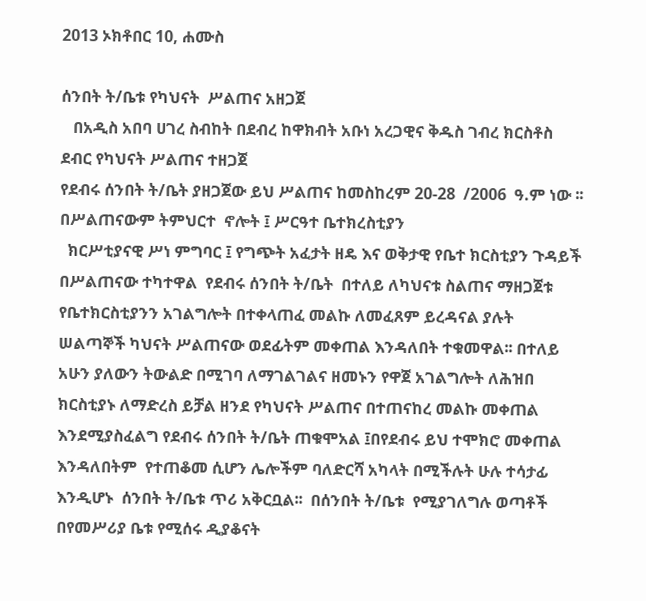2013 ኦክቶበር 10, ሐሙስ

ሰንበት ት/ቤቱ የካህናት  ሥልጠና አዘጋጀ
   በአዲስ አበባ ሀገረ ስብከት በደብረ ከዋክብት አቡነ አረጋዊና ቅዱስ ገብረ ክርስቶስ  ደብር የካህናት ሥልጠና ተዘጋጀ
የደብሩ ሰንበት ት/ቤት ያዘጋጀው ይህ ሥልጠና ከመስከረም 20-28  /2006  ዓ.ም ነው ፡፡ በሥልጠናውም ትምህርተ  ኖሎት ፤ ሥርዓተ ቤተክረስቲያን
  ክርሥቲያናዊ ሥነ ምግባር ፤ የግጭት አፈታት ዘዴ እና ወቅታዊ የቤተ ክርስቲያን ጉዳይች  በሥልጠናው ተካተዋል  የደብሩ ሰንበት ት/ቤት  በተለይ ለካህናቱ ስልጠና ማዘጋጀቱ የቤተክርስቲያንን አገልግሎት በተቀላጠፈ መልኩ ለመፈጸም ይረዳናል ያሉት ሠልጣኞች ካህናት ሥልጠናው ወደፊትም መቀጠል እንዳለበት ተቁመዋል፡፡ በተለይ አሁን ያለውን ትውልድ በሚገባ ለማገልገልና ዘመኑን የዋጀ አገልግሎት ለሕዝበ ክርስቲያኑ ለማድረስ ይቻል ዘንደ የካህናት ሥልጠና በተጠናከረ መልኩ መቀጠል እንደሚያስፈልግ የደብሩ ሰንበት ት/ቤት ጠቁሞአል ፤በየደብሩ ይህ ተሞክሮ መቀጠል እንዳለበትም  የተጠቆመ ሲሆን ሌሎችም ባለድርሻ አካላት በሚችሉት ሁሉ ተሳታፊ እንዲሆኑ  ሰንበት ት/ቤቱ ጥሪ አቅርቧል፡፡  በሰንበት ት/ቤቱ  የሚያገለግሉ ወጣቶች በየመሥሪያ ቤቱ የሚሰሩ ዲያቆናት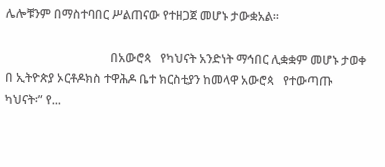ሌሎቹንም በማስተባበር ሥልጠናው የተዘጋጀ መሆኑ ታውቋአል፡፡

                                   በአውሮጳ   የካህናት አንድነት ማኅበር ሊቋቋም መሆኑ ታወቀ በ ኢትዮጵያ ኦርቶዶክስ ተዋሕዶ ቤተ ክርስቲያን ከመላዋ አውሮጳ   የተውጣጡ ካህናት፡” የ...